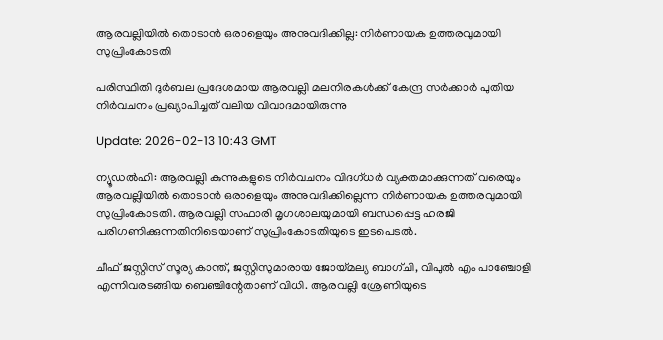ആരവല്ലിയില്‍ തൊടാന്‍ ഒരാളെയും അനുവദിക്കില്ല: നിര്‍ണായക ഉത്തരവുമായി സുപ്രിംകോടതി

പരിസ്ഥിതി ദുർബല പ്രദേശമായ ആരവല്ലി മലനിരകൾക്ക് കേന്ദ്ര സർക്കാർ പുതിയ നിർവചനം പ്രഖ്യാപിച്ചത് വലിയ വിവാദമായിരുന്നു

Update: 2026-02-13 10:43 GMT

ന്യൂഡല്‍ഹി: ആരവല്ലി കുന്നുകളുടെ നിര്‍വചനം വിദഗ്ധര്‍ വ്യക്തമാക്കുന്നത് വരെയും ആരവല്ലിയില്‍ തൊടാന്‍ ഒരാളെയും അനുവദിക്കില്ലെന്ന നിര്‍ണായക ഉത്തരവുമായി സുപ്രിംകോടതി. ആരവല്ലി സഫാരി മൃഗശാലയുമായി ബന്ധപ്പെട്ട ഹരജി പരിഗണിക്കുന്നതിനിടെയാണ് സുപ്രിംകോടതിയുടെ ഇടപെടല്‍.

ചീഫ് ജസ്റ്റിസ് സൂര്യ കാന്ത്, ജസ്റ്റിസുമാരായ ജോയ്മല്യ ബാഗ്ചി, വിപുല്‍ എം പാഞ്ചോളി എന്നിവരടങ്ങിയ ബെഞ്ചിന്റേതാണ് വിധി. ആരവല്ലി ശ്രേണിയുടെ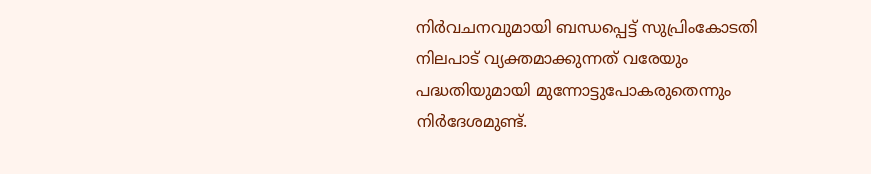നിര്‍വചനവുമായി ബന്ധപ്പെട്ട് സുപ്രിംകോടതി നിലപാട് വ്യക്തമാക്കുന്നത് വരേയും പദ്ധതിയുമായി മുന്നോട്ടുപോകരുതെന്നും നിര്‍ദേശമുണ്ട്.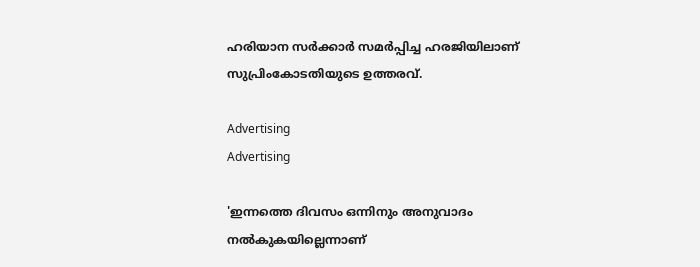ഹരിയാന സര്‍ക്കാര്‍ സമര്‍പ്പിച്ച ഹരജിയിലാണ് സുപ്രിംകോടതിയുടെ ഉത്തരവ്.

Advertising
Advertising

'ഇന്നത്തെ ദിവസം ഒന്നിനും അനുവാദം നല്‍കുകയില്ലെന്നാണ്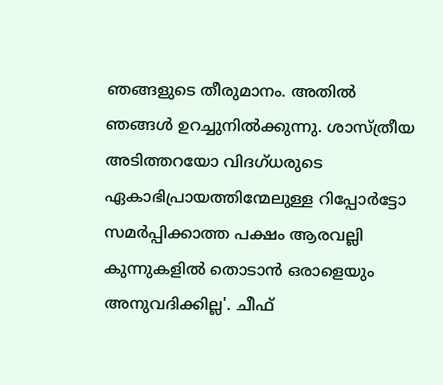ഞങ്ങളുടെ തീരുമാനം. അതില്‍ ഞങ്ങള്‍ ഉറച്ചുനില്‍ക്കുന്നു. ശാസ്ത്രീയ അടിത്തറയോ വിദഗ്ധരുടെ ഏകാഭിപ്രായത്തിന്മേലുള്ള റിപ്പോര്‍ട്ടോ സമര്‍പ്പിക്കാത്ത പക്ഷം ആരവല്ലി കുന്നുകളില്‍ തൊടാന്‍ ഒരാളെയും അനുവദിക്കില്ല'. ചീഫ്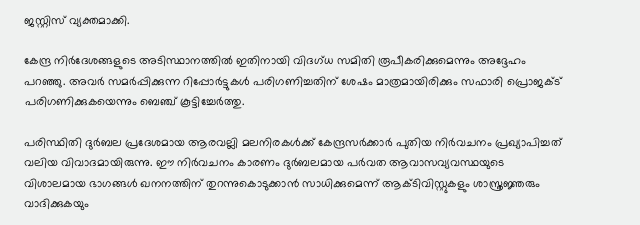ജസ്റ്റിസ് വ്യക്തമാക്കി.

കേന്ദ്ര നിര്‍ദേശങ്ങളുടെ അടിസ്ഥാനത്തില്‍ ഇതിനായി വിദഗ്ധ സമിതി രൂപീകരിക്കുമെന്നും അദ്ദേഹം പറഞ്ഞു. അവര്‍ സമര്‍പ്പിക്കുന്ന റിപ്പോര്‍ട്ടുകള്‍ പരിഗണിച്ചതിന് ശേഷം മാത്രമായിരിക്കും സഫാരി പ്രൊജക്ട് പരിഗണിക്കുകയെന്നും ബെഞ്ച് കൂട്ടിച്ചേര്‍ത്തു.

പരിസ്ഥിതി ദുര്‍ബല പ്രദേശമായ ആരവല്ലി മലനിരകള്‍ക്ക് കേന്ദ്രസര്‍ക്കാര്‍ പുതിയ നിര്‍വചനം പ്രഖ്യാപിച്ചത് വലിയ വിവാദമായിരുന്നു. ഈ നിര്‍വചനം കാരണം ദുര്‍ബലമായ പര്‍വത ആവാസവ്യവസ്ഥയുടെ വിശാലമായ ഭാഗങ്ങള്‍ ഖനനത്തിന് തുറന്നുകൊടുക്കാന്‍ സാധിക്കുമെന്ന് ആക്ടിവിസ്റ്റുകളും ശാസ്ത്രജ്ഞരും വാദിക്കുകയും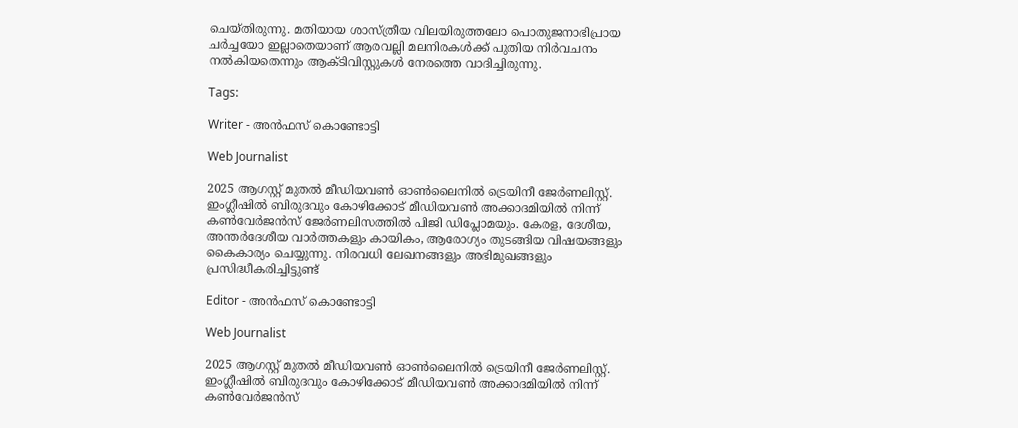ചെയ്തിരുന്നു. മതിയായ ശാസ്ത്രീയ വിലയിരുത്തലോ പൊതുജനാഭിപ്രായ ചര്‍ച്ചയോ ഇല്ലാതെയാണ് ആരവല്ലി മലനിരകള്‍ക്ക് പുതിയ നിര്‍വചനം നല്‍കിയതെന്നും ആക്ടിവിസ്റ്റുകള്‍ നേരത്തെ വാദിച്ചിരുന്നു.

Tags:

Writer - അൻഫസ് കൊണ്ടോട്ടി

Web Journalist

2025 ആഗസ്റ്റ് മുതൽ മീഡിയവൺ ഓൺലൈനിൽ ട്രെയിനീ ജേർണലിസ്റ്റ്. ഇംഗ്ലീഷിൽ ബിരുദവും കോഴിക്കോട് മീഡിയവൺ അക്കാദമിയിൽ നിന്ന് കൺവേർജൻസ് ജേർണലിസത്തിൽ പിജി ഡിപ്ലോമയും. കേരള, ദേശീയ, അന്തർദേശീയ വാർത്തകളും കായികം, ആരോഗ്യം തുടങ്ങിയ വിഷയങ്ങളും കൈകാര്യം ചെയ്യുന്നു. നിരവധി ലേഖനങ്ങളും അഭിമുഖങ്ങളും പ്രസിദ്ധീകരിച്ചിട്ടുണ്ട്

Editor - അൻഫസ് കൊണ്ടോട്ടി

Web Journalist

2025 ആഗസ്റ്റ് മുതൽ മീഡിയവൺ ഓൺലൈനിൽ ട്രെയിനീ ജേർണലിസ്റ്റ്. ഇംഗ്ലീഷിൽ ബിരുദവും കോഴിക്കോട് മീഡിയവൺ അക്കാദമിയിൽ നിന്ന് കൺവേർജൻസ്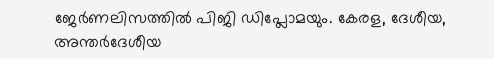ജേർണലിസത്തിൽ പിജി ഡിപ്ലോമയും. കേരള, ദേശീയ, അന്തർദേശീയ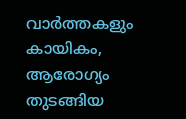വാർത്തകളും കായികം, ആരോഗ്യം തുടങ്ങിയ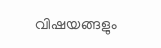വിഷയങ്ങളും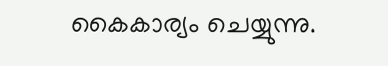കൈകാര്യം ചെയ്യുന്നു.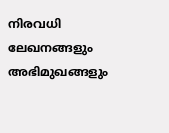നിരവധി ലേഖനങ്ങളും അഭിമുഖങ്ങളും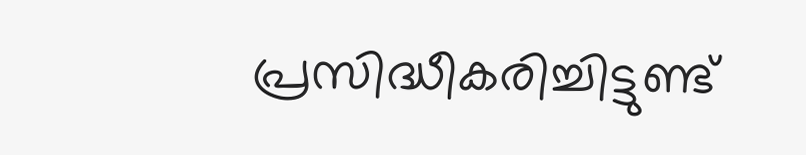പ്രസിദ്ധീകരിച്ചിട്ടുണ്ട്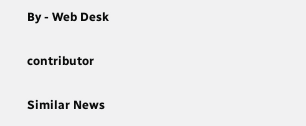By - Web Desk

contributor

Similar News